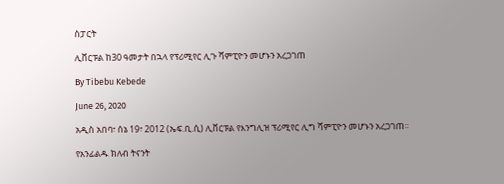ስፓርት

ሊቨርፑል ከ30 ዓመታት በኋላ የፕሪሚየር ሊጉ ሻምፒዮን መሆኑን አረጋገጠ

By Tibebu Kebede

June 26, 2020

አዲስ አበባ፣ ሰኔ 19፣ 2012 (ኤፍ.ቢ.ሲ) ሊቨርፑል የእንግሊዝ ፕሪሚየር ሊግ ሻምፒዮን መሆኑን አረጋገጠ፡፡

የአንፊልዱ ክለብ ትናንት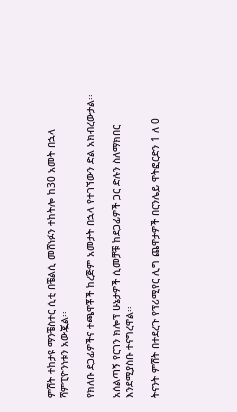ምሽት ተከታዩ ማንቼስተር ሲቲ በቼልሲ መሸነፉን ተከትሎ ከ30 አመት በኋላ ሻምፒዮንነቱን አውጇል፡፡

የክለቡ ደጋፊዎችና ተጫዋቾች ከረጅም አመታት በኋላ የተገኘውን ድል አክብረውታል፡፡

አሰልጣኝ የርገን ክሎፕ ሁኔታዎች ሲመቻቹ ከደጋፊዎች ጋር ድሉን ስለማክበር እንደሚያስቡ ተናግረዋል፡፡

ትናንት ምሽት በተደረጉ የፕሪሚየር ሊግ ጨዋታዎች በርንሌይ ዋትፎርድን 1 ለ 0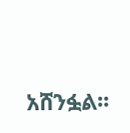አሸንፏል፡፡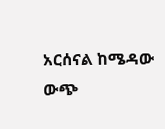አርሰናል ከሜዳው ውጭ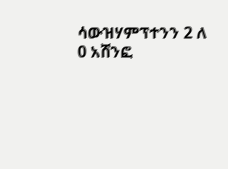ሳውዝሃምፕተንን 2 ለ 0 አሸንፎ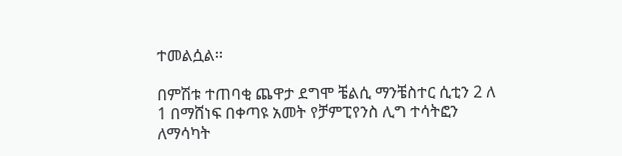ተመልሷል፡፡

በምሽቱ ተጠባቂ ጨዋታ ደግሞ ቼልሲ ማንቼስተር ሲቲን 2 ለ 1 በማሸነፍ በቀጣዩ አመት የቻምፒየንስ ሊግ ተሳትፎን ለማሳካት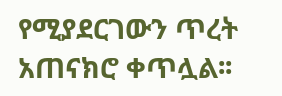የሚያደርገውን ጥረት አጠናክሮ ቀጥሏል፡፡